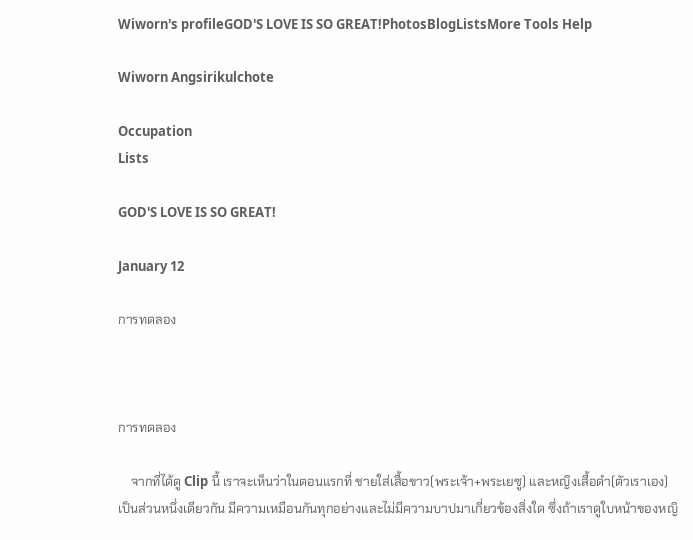Wiworn's profileGOD'S LOVE IS SO GREAT!PhotosBlogListsMore Tools Help

Wiworn Angsirikulchote

Occupation
Lists

GOD'S LOVE IS SO GREAT!

January 12

การทดลอง



การทดลอง

    จากที่ได้ดู Clip นี้ เราจะเห็นว่าในตอนแรกที่ ชายใส่เสื้อขาว(พระเจ้า+พระเยซู) และหญิงเสื้อดำ(ตัวเราเอง) เป็นส่วนหนึ่งเดียวกัน มีความเหมือนกันทุกอย่างและไม่มีความบาปมาเกี่ยวข้องสิ่งใด ซึ่งถ้าเราดูใบหน้าของหญิ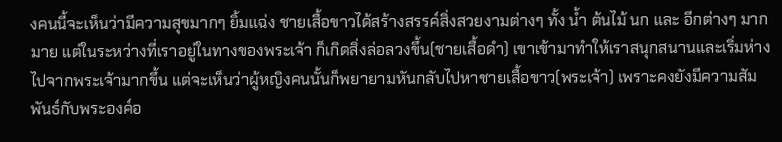งคนนี้จะเห็นว่ามีความสุขมากๆ ยิ้มแฉ่ง ชายเสื้อขาวได้สร้างสรรค์สิ่งสวยงามต่างๆ ทั้ง น้ำ ต้นไม้ นก และ อีกต่างๆ มากมาย แต่ในระหว่างที่เราอยู่ในทางของพระเจ้า ก็เกิดสิ่งล่อลวงขึ้น(ชายเสื้อดำ) เขาเข้ามาทำให้เราสนุกสนานและเริ่มห่างไปจากพระเจ้ามากขึ้น แต่จะเห็นว่าผู้หญิงคนนั้นก็พยายามหันกลับไปหาชายเสื้อขาว(พระเจ้า) เพราะคงยังมีความสัมพันธ์กับพระองค์อ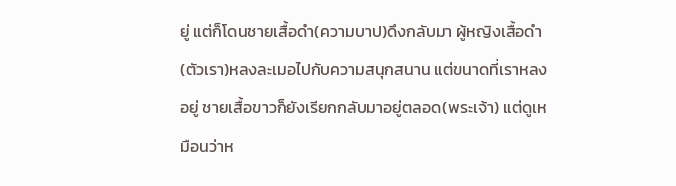ยู่ แต่ก็โดนชายเสื้อดำ(ความบาป)ดึงกลับมา ผู้หญิงเสื้อดำ(ตัวเรา)หลงละเมอไปกับความสนุกสนาน แต่ขนาดที่เราหลงอยู่ ชายเสื้อขาวก็ยังเรียกกลับมาอยู่ตลอด(พระเจ้า) แต่ดูเหมือนว่าห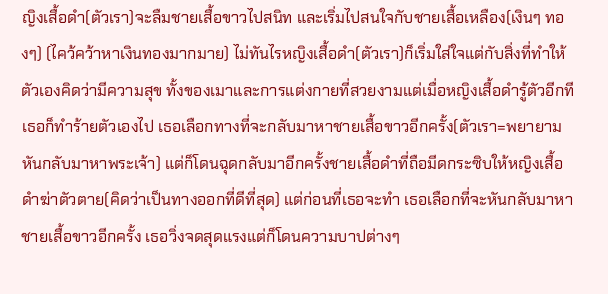ญิงเสื้อดำ(ตัวเรา)จะลืมชายเสื้อขาวไปสนิท และเริ่มไปสนใจกับชายเสื้อเหลือง(เงินๆ ทองๆ) (ไคว้คว้าหาเงินทองมากมาย) ไม่ทันไรหญิงเสื้อดำ(ตัวเรา)ก็เริ่มใส่ใจแต่กับสิ่งที่ทำให้ตัวเองคิดว่ามีความสุข ทั้งของเมาและการแต่งกายที่สวยงามแต่เมื่อหญิงเสื้อดำรู้ตัวอีกที เธอก็ทำร้ายตัวเองไป เธอเลือกทางที่จะกลับมาหาชายเสื้อขาวอีกครั้ง(ตัวเรา=พยายามหันกลับมาหาพระเจ้า) แต่ก็โดนฉุดกลับมาอีกครั้งชายเสื้อดำที่ถือมีดกระซิบให้หญิงเสื้อดำฆ่าตัวตาย(คิดว่าเป็นทางออกที่ดีที่สุด) แต่ก่อนที่เธอจะทำ เธอเลือกที่จะหันกลับมาหาชายเสื้อขาวอีกครั้ง เธอวิ่งจดสุดแรงแต่ก็โดนความบาปต่างๆ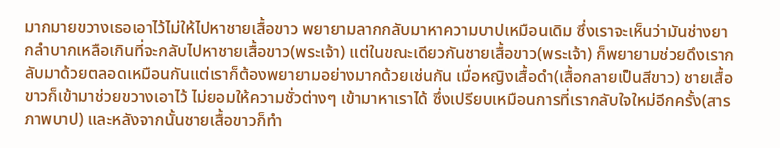มากมายขวางเธอเอาไว้ไม่ให้ไปหาชายเสื้อขาว พยายามลากกลับมาหาความบาปเหมือนเดิม ซึ่งเราจะเห็นว่ามันช่างยากลำบากเหลือเกินที่จะกลับไปหาชายเสื้อขาว(พระเจ้า) แต่ในขณะเดียวกันชายเสื้อขาว(พระเจ้า) ก็พยายามช่วยดึงเรากลับมาด้วยตลอดเหมือนกันแต่เราก็ต้องพยายามอย่างมากด้วยเช่นกัน เมื่อหญิงเสื้อดำ(เสื้อกลายเป็นสีขาว) ชายเสื้อขาวก็เข้ามาช่วยขวางเอาไว้ ไม่ยอมให้ความชั่วต่างๆ เข้ามาหาเราได้ ซึ่งเปรียบเหมือนการที่เรากลับใจใหม่อีกครั้ง(สารภาพบาป) และหลังจากนั้นชายเสื้อขาวก็ทำ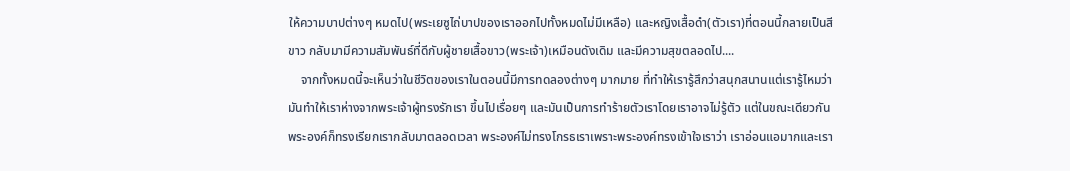ให้ความบาปต่างๆ หมดไป(พระเยซูไถ่บาปของเราออกไปทั้งหมดไม่มีเหลือ) และหญิงเสื้อดำ(ตัวเรา)ที่ตอนนี้กลายเป็นสีขาว กลับมามีความสัมพันธ์ที่ดีกับผู้ชายเสื้อขาว(พระเจ้า)เหมือนดังเดิม และมีความสุขตลอดไป....
    จากทั้งหมดนี้จะเห็นว่าในชีวิตของเราในตอนนี้มีการทดลองต่างๆ มากมาย ที่ทำให้เรารู้สึกว่าสนุกสนานแต่เรารู้ไหมว่า มันทำให้เราห่างจากพระเจ้าผู้ทรงรักเรา ขึ้นไปเรื่อยๆ และมันเป็นการทำร้ายตัวเราโดยเราอาจไม่รู้ตัว แต่ในขณะเดียวกันพระองค์ก็ทรงเรียกเรากลับมาตลอดเวลา พระองค์ไม่ทรงโกรธเราเพราะพระองค์ทรงเข้าใจเราว่า เราอ่อนแอมากและเรา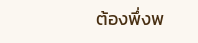ต้องพึ่งพ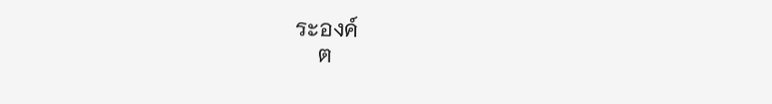ระองค์
    ต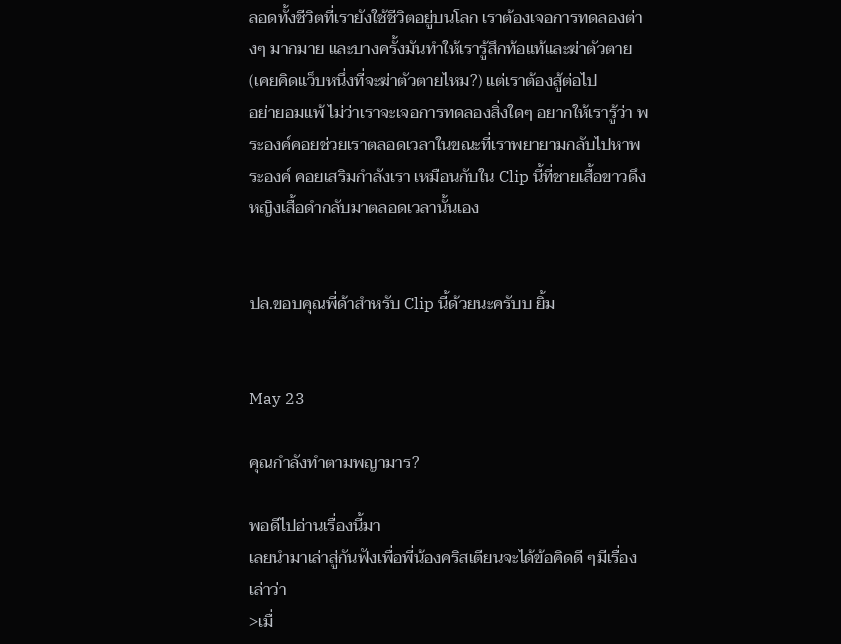ลอดทั้งชีวิตที่เรายังใช้ชีวิตอยู่บนโลก เราต้องเจอการทดลองต่างๆ มากมาย และบางครั้งมันทำให้เรารู้สึกท้อแท้และฆ่าตัวตาย(เคยคิดแว็บหนึ่งที่จะฆ่าตัวตายไหม?) แต่เราต้องสู้ต่อไป
อย่ายอมแพ้ ไม่ว่าเราจะเจอการทดลองสิ่งใดๆ อยากให้เรารู้ว่า พระองค์คอยช่วยเราตลอดเวลาในขณะที่เราพยายามกลับไปหาพระองค์ คอยเสริมกำลังเรา เหมือนกับใน Clip นี้ที่ชายเสื้อขาวดึงหญิงเสื้อดำกลับมาตลอดเวลานั้นเอง


ปล.ขอบคุณพี่ด้าสำหรับ Clip นี้ด้วยนะครับบ ยิ้ม


May 23

คุณกำลังทำตามพญามาร?

พอดีไปอ่านเรื่องนี้มา
เลยนำมาเล่าสู่กันฟังเพื่อพี่น้องคริสเตียนจะได้ข้อคิดดี ๆมีเรื่องเล่าว่า
>เมื่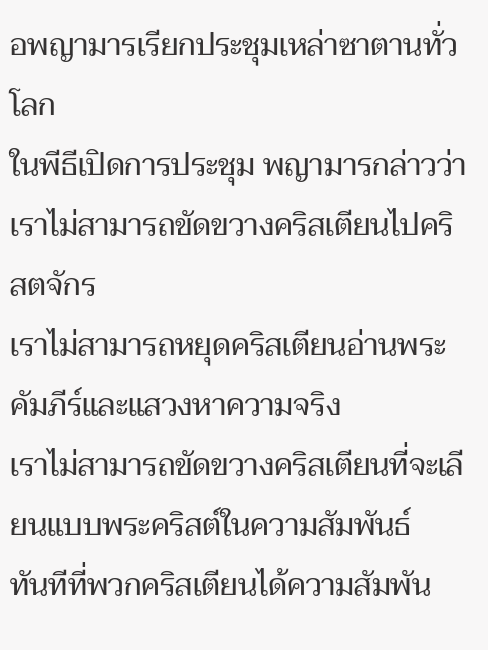อพญามารเรียกประชุมเหล่าซาตานทั่วโลก
ในพีธีเปิดการประชุม พญามารกล่าวว่า
เราไม่สามารถขัดขวางคริสเตียนไปคริสตจักร
เราไม่สามารถหยุดคริสเตียนอ่านพระคัมภีร์และแสวงหาความจริง
เราไม่สามารถขัดขวางคริสเตียนที่จะเลียนแบบพระคริสต์ในความสัมพันธ์
ทันทีที่พวกคริสเตียนได้ความสัมพัน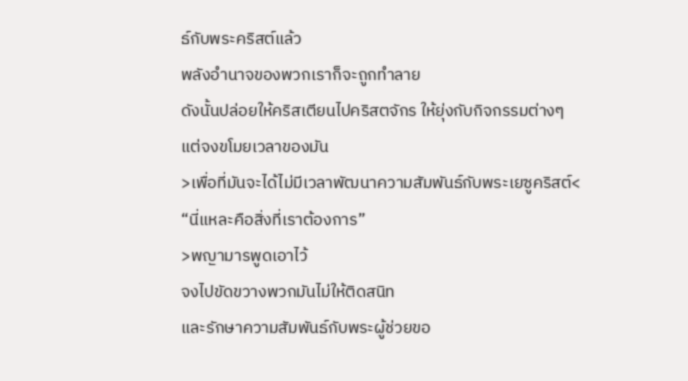ธ์กับพระคริสต์แล้ว
พลังอำนาจของพวกเราก็จะถูกทำลาย
ดังนั้นปล่อยให้คริสเตียนไปคริสตจักร ให้ยุ่งกับกิจกรรมต่างๆ
แต่จงขโมยเวลาของมัน
>เพื่อที่มันจะได้ไม่มีเวลาพัฒนาความสัมพันธ์กับพระเยซูคริสต์<
“นี่แหละคือสิ่งที่เราต้องการ”
>พญามารพูดเอาไว้
จงไปขัดขวางพวกมันไม่ให้ติดสนิท
และรักษาความสัมพันธ์กับพระผู้ช่วยขอ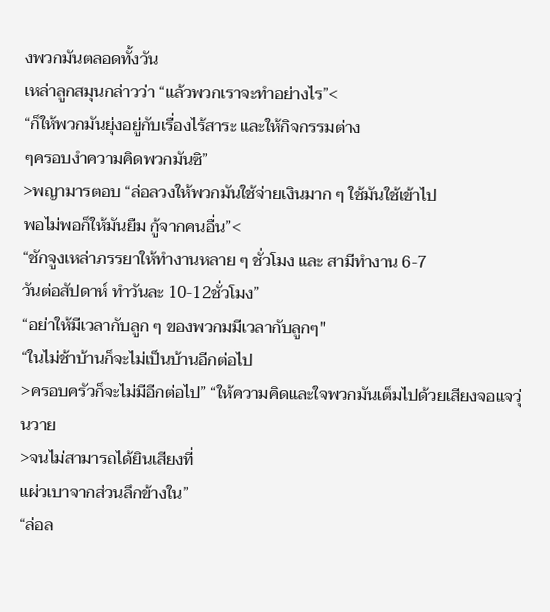งพวกมันตลอดทั้งวัน
เหล่าลูกสมุนกล่าวว่า “แล้วพวกเราจะทำอย่างไร”<
“ก็ให้พวกมันยุ่งอยู่กับเรื่องไร้สาระ และให้กิจกรรมต่าง
ๆครอบงำความคิดพวกมันซิ”
>พญามารตอบ “ล่อลวงให้พวกมันใช้จ่ายเงินมาก ๆ ใช้มันใช้เข้าไป
พอไม่พอก็ให้มันยืม กู้จากคนอื่น”<
“ชักจูงเหล่าภรรยาให้ทำงานหลาย ๆ ชั่วโมง และ สามีทำงาน 6-7
วันต่อสัปดาห์ ทำวันละ 10-12ชั่วโมง”
“อย่าให้มีเวลากับลูก ๆ ของพวกมมีเวลากับลูกๆ"
“ในไม่ช้าบ้านก็จะไม่เป็นบ้านอีกต่อไป
>ครอบครัวก็จะไม่มีอีกต่อไป” “ให้ความคิดและใจพวกมันเต็มไปด้วยเสียงจอแจวุ่นวาย
>จนไม่สามารถได้ยินเสียงที่
แผ่วเบาจากส่วนลึกข้างใน”
“ล่อล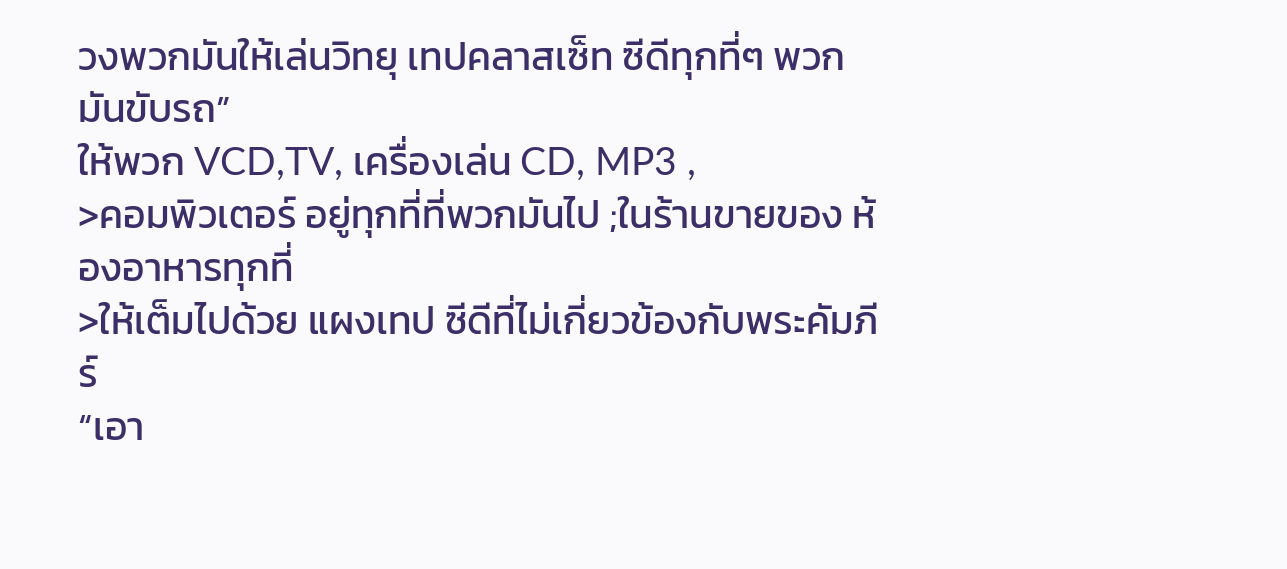วงพวกมันให้เล่นวิทยุ เทปคลาสเซ็ท ซีดีทุกที่ๆ พวกมันขับรถ”
ให้พวก VCD,TV, เครื่องเล่น CD, MP3 ,
>คอมพิวเตอร์ อยู่ทุกที่ที่พวกมันไป ;ในร้านขายของ ห้องอาหารทุกที่
>ให้เต็มไปด้วย แผงเทป ซีดีที่ไม่เกี่ยวข้องกับพระคัมภีร์
“เอา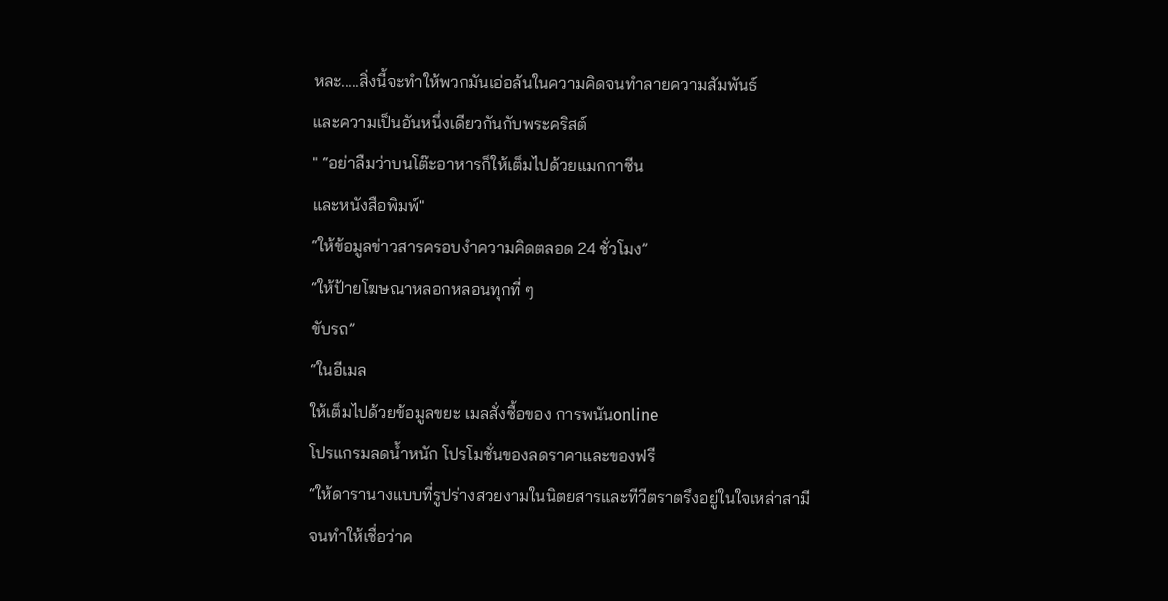หละ.....สิ่งนี้จะทำให้พวกมันเอ่อล้นในความคิดจนทำลายความสัมพันธ์
และความเป็นอันหนึ่งเดียวกันกับพระคริสต์
" “อย่าลืมว่าบนโต๊ะอาหารก็ให้เต็มไปด้วยแมกกาซีน
และหนังสือพิมพ์"
“ให้ข้อมูลข่าวสารครอบงำความคิดตลอด 24 ชั่วโมง”
“ให้ป้ายโฆษณาหลอกหลอนทุกที่ ๆ
ขับรถ”
“ในอีเมล
ให้เต็มไปด้วยข้อมูลขยะ เมลสั่งซื้อของ การพนันonline
โปรแกรมลดน้ำหนัก โปรโมชั่นของลดราคาและของฟรี
“ให้ดารานางแบบที่รูปร่างสวยงามในนิตยสารและทีวีตราตรึงอยู่ในใจเหล่าสามี
จนทำให้เชื่อว่าค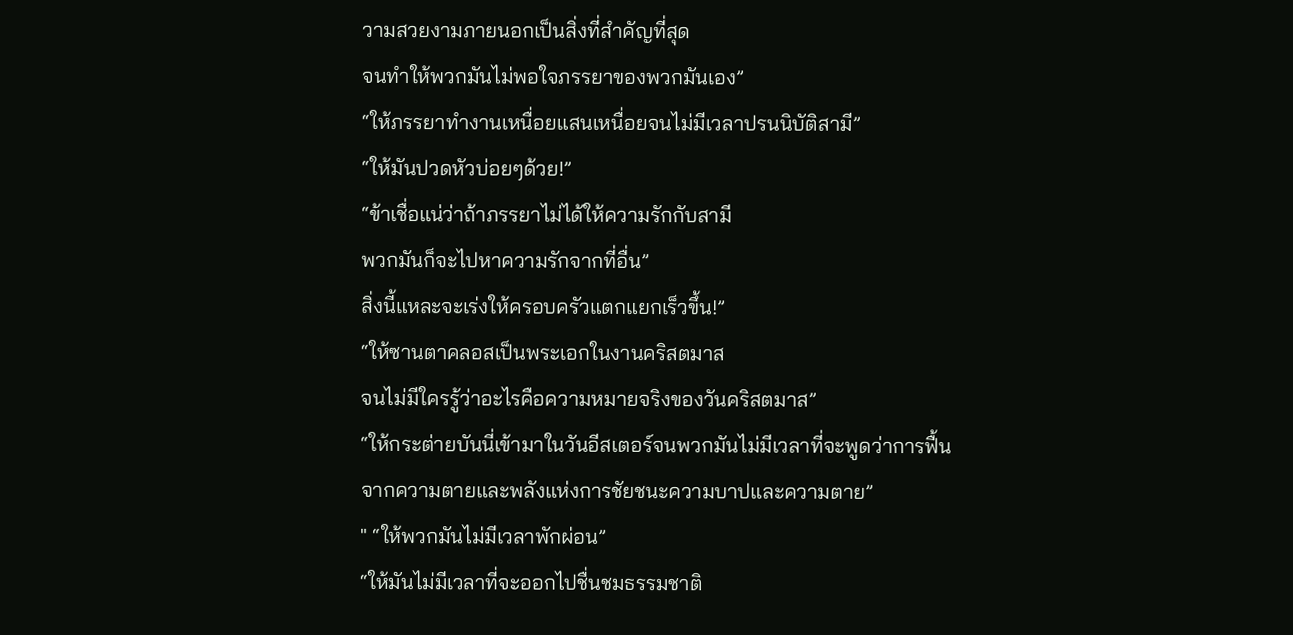วามสวยงามภายนอกเป็นสิ่งที่สำคัญที่สุด
จนทำให้พวกมันไม่พอใจภรรยาของพวกมันเอง”
“ให้ภรรยาทำงานเหนื่อยแสนเหนื่อยจนไม่มีเวลาปรนนิบัติสามี”
“ให้มันปวดหัวบ่อยๆด้วย!”
“ข้าเชื่อแน่ว่าถ้าภรรยาไม่ได้ให้ความรักกับสามี
พวกมันก็จะไปหาความรักจากที่อื่น”
สิ่งนี้แหละจะเร่งให้ครอบครัวแตกแยกเร็วขึ้น!”
“ให้ซานตาคลอสเป็นพระเอกในงานคริสตมาส
จนไม่มีใครรู้ว่าอะไรคือความหมายจริงของวันคริสตมาส”
“ให้กระต่ายบันนี่เข้ามาในวันอีสเตอร์จนพวกมันไม่มีเวลาที่จะพูดว่าการฟื้น
จากความตายและพลังแห่งการชัยชนะความบาปและความตาย”
" “ให้พวกมันไม่มีเวลาพักผ่อน”
“ให้มันไม่มีเวลาที่จะออกไปชื่นชมธรรมชาติ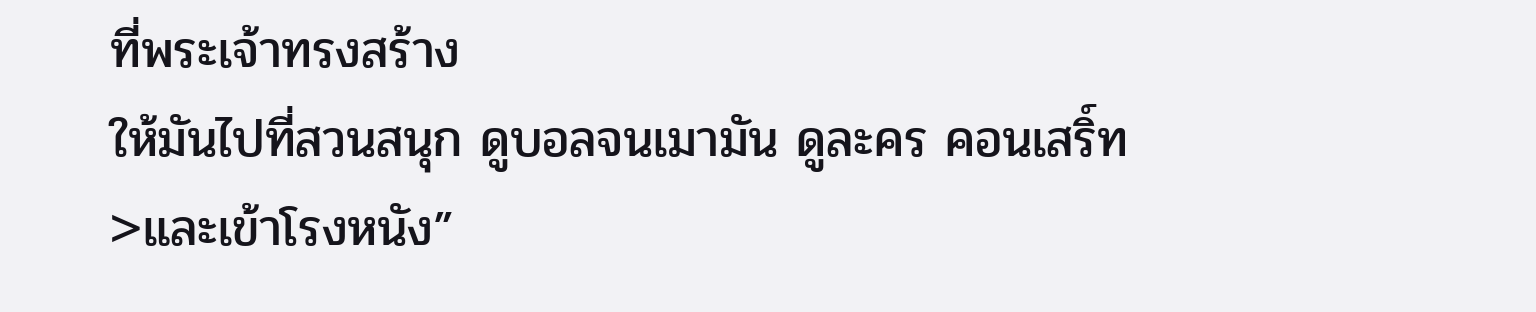ที่พระเจ้าทรงสร้าง
ให้มันไปที่สวนสนุก ดูบอลจนเมามัน ดูละคร คอนเสริ์ท
>และเข้าโรงหนัง”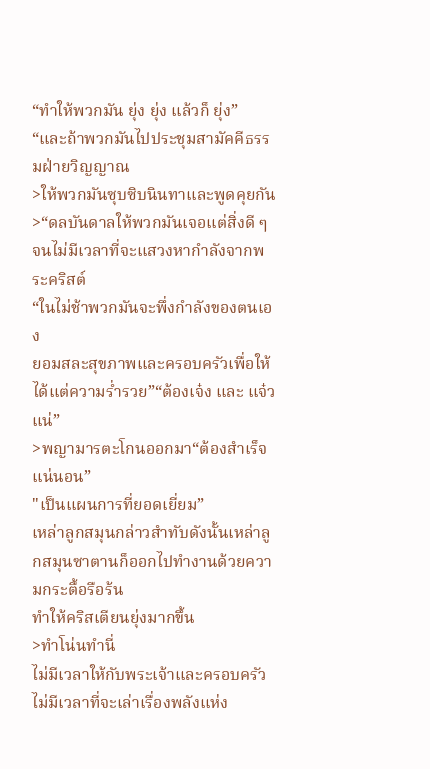“ทำให้พวกมัน ยุ่ง ยุ่ง แล้วก็ ยุ่ง”
“และถ้าพวกมันไปประชุมสามัคคีธรรมฝ่ายวิญญาณ
>ให้พวกมันซุบซิบนินทาและพูดคุยกัน
>“ดลบันดาลให้พวกมันเจอแต่สิ่งดี ๆ จนไม่มีเวลาที่จะแสวงหากำลังจากพระคริสต์
“ในไม่ช้าพวกมันจะพึ่งกำลังของตนเอง
ยอมสละสุขภาพและครอบครัวเพื่อให้ได้แต่ความร่ำรวย”“ต้องเจ๋ง และ แจ๋วแน่”
>พญามารตะโกนออกมา“ต้องสำเร็จแน่นอน”
"เป็นแผนการที่ยอดเยี่ยม”
เหล่าลูกสมุนกล่าวสำทับดังนั้นเหล่าลูกสมุนซาตานก็ออกไปทำงานด้วยความกระตื้อรือร้น
ทำให้คริสเตียนยุ่งมากขึ้น
>ทำโน่นทำนี่
ไม่มีเวลาให้กับพระเจ้าและครอบครัว
ไม่มีเวลาที่จะเล่าเรื่องพลังแห่ง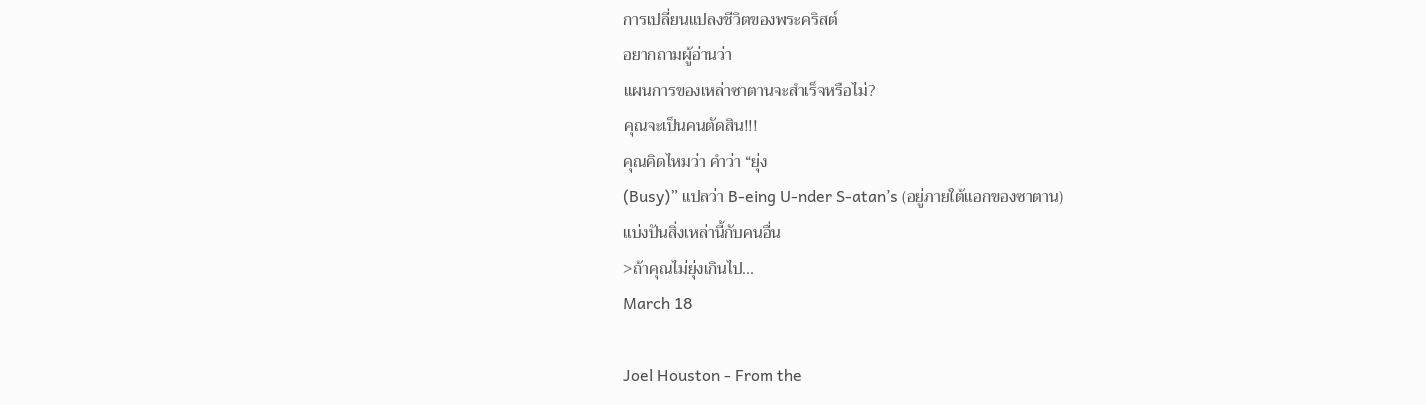การเปลี่ยนแปลงชีวิตของพระคริสต์
อยากถามผู้อ่านว่า
แผนการของเหล่าซาตานจะสำเร็จหรือไม่?
คุณจะเป็นคนตัดสิน!!!
คุณคิดไหมว่า คำว่า “ยุ่ง
(Busy)” แปลว่า B-eing U-nder S-atan’s (อยู่ภายใต้แอกของซาตาน)
แบ่งปันสิ่งเหล่านี้กับคนอื่น
>ถ้าคุณไม่ยุ่งเกินไป...
March 18

Joel Houston - From the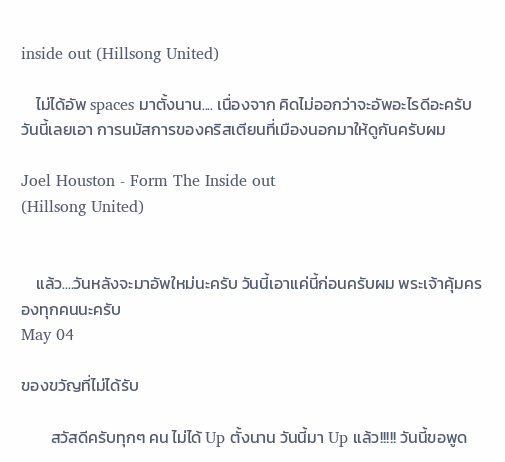inside out (Hillsong United)

    ไม่ได้อัพ spaces มาตั้งนาน.... เนื่องจาก คิดไม่ออกว่าจะอัพอะไรดีอะครับ วันนี้เลยเอา การนมัสการของคริสเตียนที่เมืองนอกมาให้ดูกันครับผม

Joel Houston - Form The Inside out
(Hillsong United)


    แล้ว....วันหลังจะมาอัพใหม่นะครับ วันนี้เอาแค่นี้ก่อนครับผม พระเจ้าคุ้มครองทุกคนนะครับ
May 04

ของขวัญที่ไม่ได้รับ

        สวัสดีครับทุกๆ คน ไม่ได้ Up ตั้งนาน วันนี้มา Up แล้ว!!!!! วันนี้ขอพูด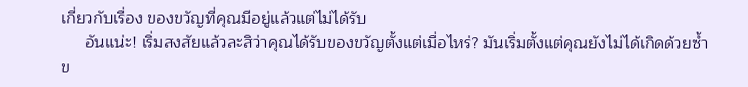เกี่ยวกับเรื่อง ของขวัญที่คุณมีอยู่แล้วแต่ไม่ได้รับ
     อันแน่ะ! เริ่มสงสัยแล้วละสิว่าคุณได้รับของขวัญตั้งแต่เมื่อไหร่? มันเริ่มตั้งแต่คุณยังไม่ได้เกิดด้วยซ้ำ ข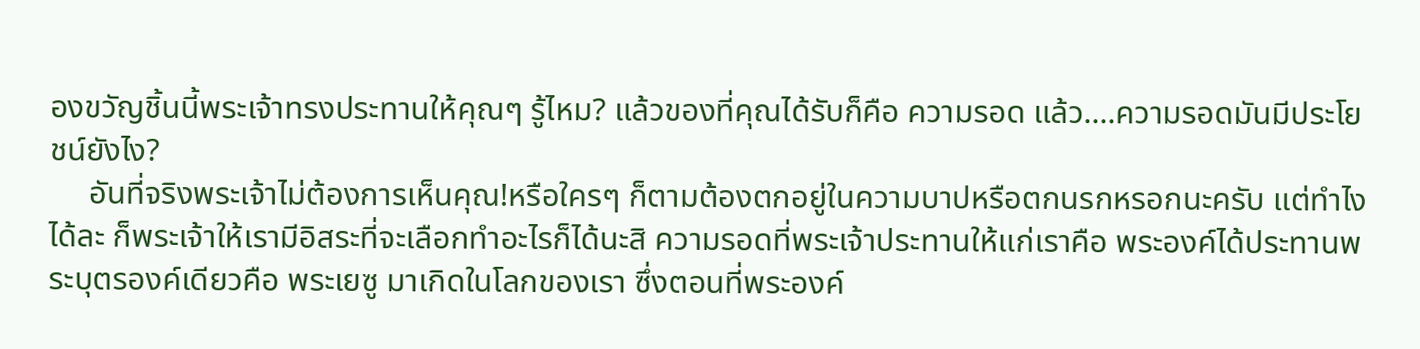องขวัญชิ้นนี้พระเจ้าทรงประทานให้คุณๆ รู้ไหม? แล้วของที่คุณได้รับก็คือ ความรอด แล้ว....ความรอดมันมีประโยชน์ยังไง?
     อันที่จริงพระเจ้าไม่ต้องการเห็นคุณ!หรือใครๆ ก็ตามต้องตกอยู่ในความบาปหรือตกนรกหรอกนะครับ แต่ทำไงได้ละ ก็พระเจ้าให้เรามีอิสระที่จะเลือกทำอะไรก็ได้นะสิ ความรอดที่พระเจ้าประทานให้แก่เราคือ พระองค์ได้ประทานพระบุตรองค์เดียวคือ พระเยซู มาเกิดในโลกของเรา ซึ่งตอนที่พระองค์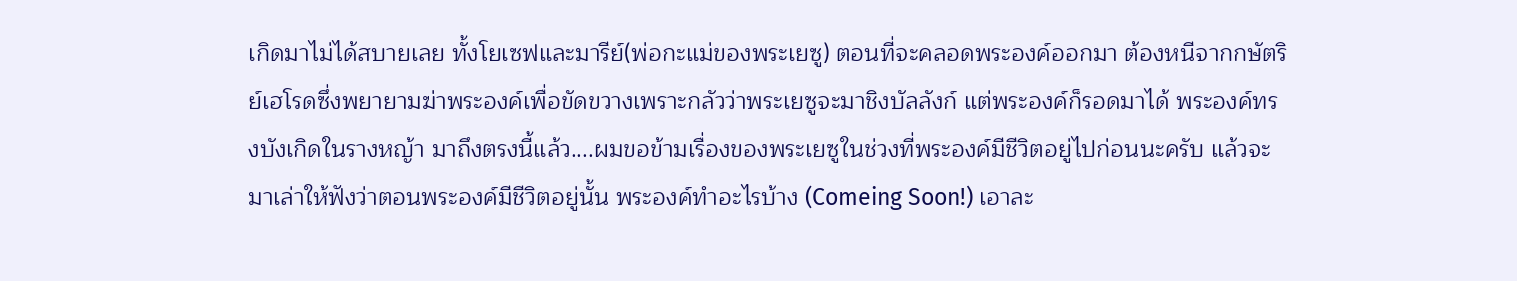เกิดมาไม่ได้สบายเลย ทั้งโยเซฟและมารีย์(พ่อกะแม่ของพระเยซู) ตอนที่จะคลอดพระองค์ออกมา ต้องหนีจากกษัตริย์เฮโรดซึ่งพยายามฆ่าพระองค์เพื่อขัดขวางเพราะกลัวว่าพระเยซูจะมาชิงบัลลังก์ แต่พระองค์ก็รอดมาได้ พระองค์ทรงบังเกิดในรางหญ้า มาถึงตรงนี้แล้ว....ผมขอข้ามเรื่องของพระเยซูในช่วงที่พระองค์มีชีวิตอยู่ไปก่อนนะครับ แล้วจะมาเล่าให้ฟังว่าตอนพระองค์มีชีวิตอยู่นั้น พระองค์ทำอะไรบ้าง (Comeing Soon!) เอาละ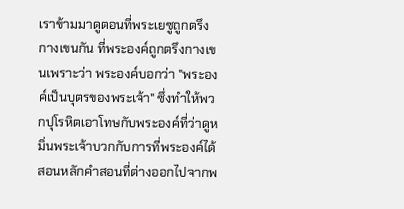เราข้ามมาดูตอนที่พระเยซูถูกตรึงกางเขนกัน ที่พระองค์ถูกตรึงกางเขนเพราะว่า พระองค์บอกว่า "พระองค์เป็นบุตรของพระเจ้า" ซึ่งทำให้พวกปุโรหิตเอาโทษกับพระองค์ที่ว่าดูหมิ่นพระเจ้าบวกกับการที่พระองค์ได้สอนหลักคำสอนที่ต่างออกไปจากพ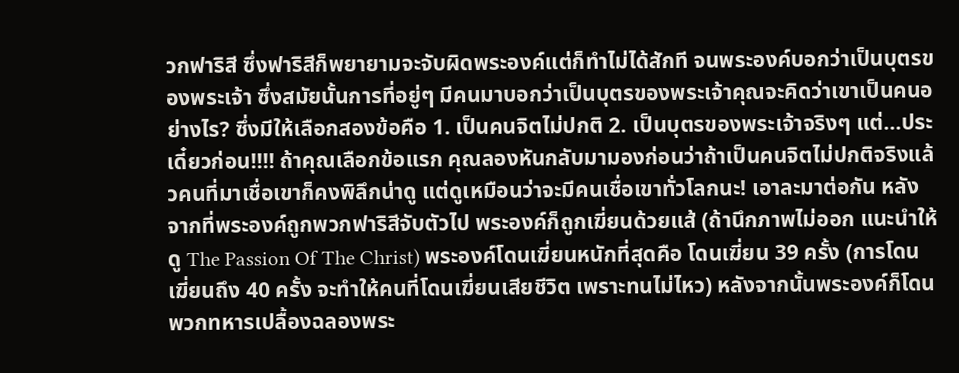วกฟาริสี ซึ่งฟาริสีก็พยายามจะจับผิดพระองค์แต่ก็ทำไม่ได้สักที จนพระองค์บอกว่าเป็นบุตรของพระเจ้า ซึ่งสมัยนั้นการที่อยู่ๆ มีคนมาบอกว่าเป็นบุตรของพระเจ้าคุณจะคิดว่าเขาเป็นคนอย่างไร? ซึ่งมีให้เลือกสองข้อคือ 1. เป็นคนจิตไม่ปกติ 2. เป็นบุตรของพระเจ้าจริงๆ แต่...ประเดี๋ยวก่อน!!!! ถ้าคุณเลือกข้อแรก คุณลองหันกลับมามองก่อนว่าถ้าเป็นคนจิตไม่ปกติจริงแล้วคนที่มาเชื่อเขาก็คงพิลึกน่าดู แต่ดูเหมือนว่าจะมีคนเชื่อเขาทั่วโลกนะ! เอาละมาต่อกัน หลังจากที่พระองค์ถูกพวกฟาริสีจับตัวไป พระองค์ก็ถูกเฆี่ยนด้วยแส้ (ถ้านึกภาพไม่ออก แนะนำให้ดู The Passion Of The Christ) พระองค์โดนเฆี่ยนหนักที่สุดคือ โดนเฆี่ยน 39 ครั้ง (การโดนเฆี่ยนถึง 40 ครั้ง จะทำให้คนที่โดนเฆี่ยนเสียชีวิต เพราะทนไม่ไหว) หลังจากนั้นพระองค์ก็โดนพวกทหารเปลื้องฉลองพระ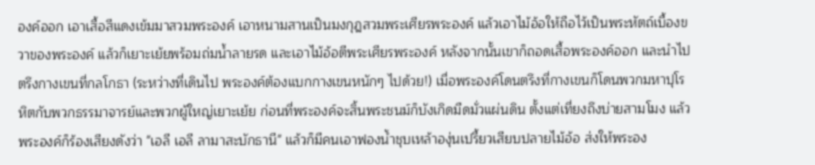องค์ออก เอาเสื้อสีแดงเข้มมาสวมพระองค์ เอาหนามสานเป็นมงกุฎสวมพระเศียรพระองค์ แล้วเอาไม้อ้อให้ถือไว้เป็นพระหัตถ์เบื้องขวาของพระองค์ แล้วก็เยาะเย้ยพร้อมถ่มน้ำลายรด และเอาไม้อ้อตีพระเศียรพระองค์ หลังจากนั้นเขาก็ถอดเสื้อพระองค์ออก และนำไปตรึงกางเขนที่กลโกธา (ระหว่างที่เดินไป พระองค์ต้องแบกกางเขนหนักๆ ไปด้วย!) เมื่อพระองค์โดนตรึงที่กางเขนก็โดนพวกมหาปุโรหิตกับพวกธรรมาจารย์และพวกผู้ใหญ่เยาะเย้ย ก่อนที่พระองค์จะสิ้นพระชนม์ก็บังเกิดมืดมั่วแผ่นดิน ตั้งแต่เที่ยงถึงบ่ายสามโมง แล้วพระองค์ก็ร้องเสียงดังว่า "เอลี เอลี ลามาสะบักธานี" แล้วก็มีคนเอาฟองน้ำชุบเหล้าองุ่นเปรี้ยวเสียบปลายไม้อ้อ ส่งให้พระอง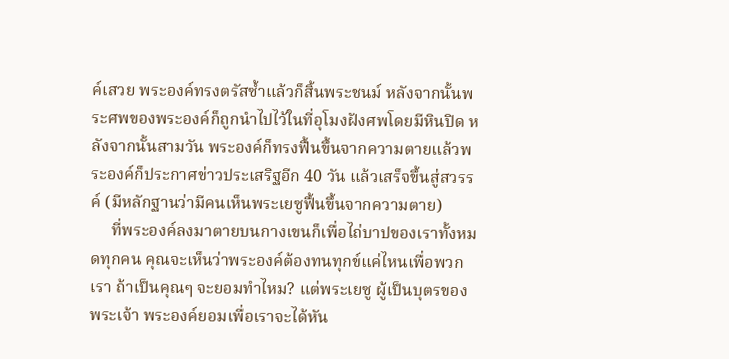ค์เสวย พระองค์ทรงตรัสซ้ำแล้วก็สิ้นพระชนม์ หลังจากนั้นพระศพของพระองค์ก็ถูกนำไปไว้ในที่อุโมงฝังศพโดยมีหินปิด หลังจากนั้นสามวัน พระองค์ก็ทรงฟื้นขึ้นจากความตายแล้วพระองค์ก็ประกาศข่าวประเสริฐอีก 40 วัน แล้วเสร็จขึ้นสู่สวรรค์ (มีหลักฐานว่ามีคนเห็นพระเยซูฟื้นขึ้นจากความตาย)
     ที่พระองค์ลงมาตายบนกางเขนก็เพื่อไถ่บาปของเราทั้งหมดทุกคน คุณจะเห็นว่าพระองค์ต้องทนทุกข์แค่ไหนเพื่อพวกเรา ถ้าเป็นคุณๆ จะยอมทำไหม? แต่พระเยซู ผู้เป็นบุตรของพระเจ้า พระองค์ยอมเพื่อเราจะได้หัน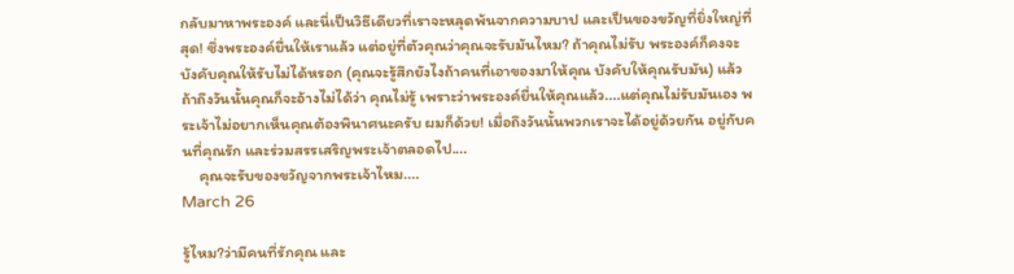กลับมาหาพระองค์ และนี่เป็นวิธีเดียวที่เราจะหลุดพ้นจากความบาป และเป็นของขวัญที่ยิ่งใหญ่ที่สุด! ซึ่งพระองค์ยื่นให้เราแล้ว แต่อยู่ที่ตัวคุณว่าคุณจะรับมันไหม? ถ้าคุณไม่รับ พระองค์ก็คงจะบังคับคุณให้รับไม่ได้หรอก (คุณจะรู้สึกยังไงถ้าคนที่เอาของมาให้คุณ บังคับให้คุณรับมัน) แล้วถ้าถึงวันนั้นคุณก็จะอ้างไม่ได้ว่า คุณไม่รู้ เพราะว่าพระองค์ยื่นให้คุณแล้ว....แต่คุณไม่รับมันเอง พระเจ้าไม่อยากเห็นคุณต้องพินาศนะครับ ผมก็ด้วย! เมื่อถึงวันนั้นพวกเราจะได้อยู่ด้วยกัน อยู่กับคนที่คุณรัก และร่วมสรรเสริญพระเจ้าตลอดไป....
     คุณจะรับของขวัญจากพระเจ้าไหม....
March 26

รู้ไหม?ว่ามีคนที่รักคุณ และ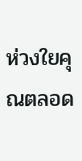ห่วงใยคุณตลอด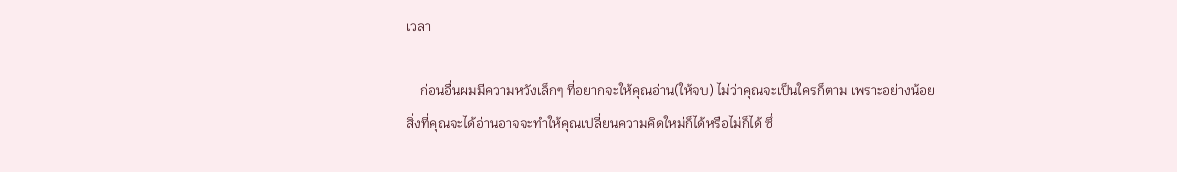เวลา

    ก่อนอื่นผมมีความหวังเล็กๆ ที่อยากจะให้คุณอ่าน(ให้จบ) ไม่ว่าคุณจะเป็นใครก็ตาม เพราะอย่างน้อยสิ่งที่คุณจะได้อ่านอาจจะทำให้คุณเปลี่ยนความคิดใหม่ก็ได้หรือไม่ก็ได้ ซึ่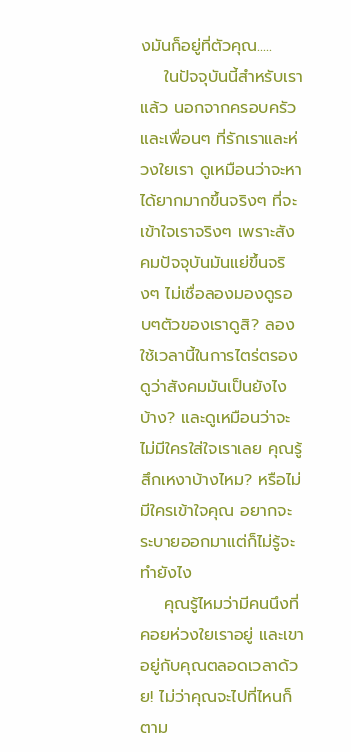งมันก็อยู่ที่ตัวคุณ.....
    ในปัจจุบันนี้สำหรับเราแล้ว นอกจากครอบครัวและเพื่อนๆ ที่รักเราและห่วงใยเรา ดูเหมือนว่าจะหาได้ยากมากขึ้นจริงๆ ที่จะเข้าใจเราจริงๆ เพราะสังคมปัจจุบันมันแย่ขึ้นจริงๆ ไม่เชื่อลองมองดูรอบๆตัวของเราดูสิ? ลองใช้เวลานี้ในการไตร่ตรองดูว่าสังคมมันเป็นยังไงบ้าง? และดูเหมือนว่าจะไม่มีใครใส่ใจเราเลย คุณรู้สึกเหงาบ้างไหม? หรือไม่มีใครเข้าใจคุณ อยากจะระบายออกมาแต่ก็ไม่รู้จะทำยังไง
    คุณรู้ไหมว่ามีคนนึงที่คอยห่วงใยเราอยู่ และเขาอยู่กับคุณตลอดเวลาด้วย! ไม่ว่าคุณจะไปที่ไหนก็ตาม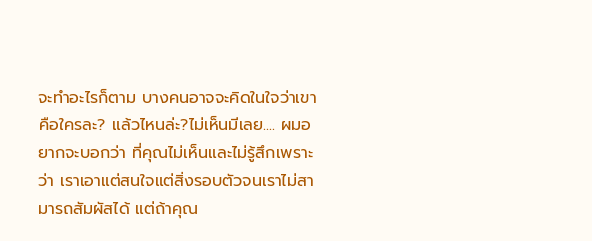จะทำอะไรก็ตาม บางคนอาจจะคิดในใจว่าเขาคือใครละ? แล้วไหนล่ะ?ไม่เห็นมีเลย.... ผมอยากจะบอกว่า ที่คุณไม่เห็นและไม่รู้สึกเพราะว่า เราเอาแต่สนใจแต่สิ่งรอบตัวจนเราไม่สามารถสัมผัสได้ แต่ถ้าคุณ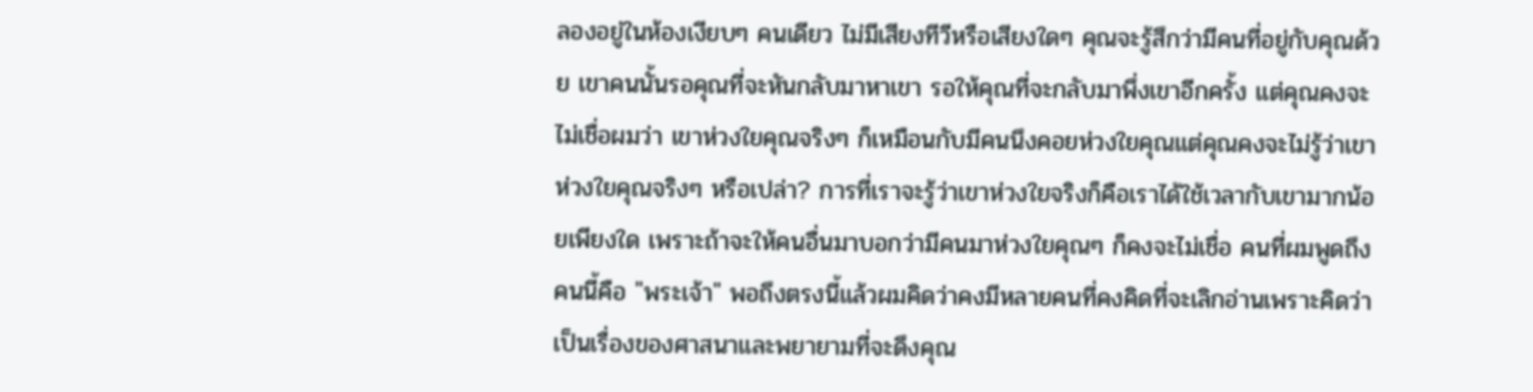ลองอยู่ในห้องเงียบๆ คนเดียว ไม่มีเสียงทีวีหรือเสียงใดๆ คุณจะรู้สึกว่ามีคนที่อยู่กับคุณด้วย เขาคนนั้นรอคุณที่จะหันกลับมาหาเขา รอให้คุณที่จะกลับมาพึ่งเขาอีกครั้ง แต่คุณคงจะไม่เชื่อผมว่า เขาห่วงใยคุณจริงๆ ก็เหมือนกับมีคนนึงคอยห่วงใยคุณแต่คุณคงจะไม่รู้ว่าเขาห่วงใยคุณจริงๆ หรือเปล่า? การที่เราจะรู้ว่าเขาห่วงใยจริงก็คือเราได้ใช้เวลากับเขามากน้อยเพียงใด เพราะถ้าจะให้คนอื่นมาบอกว่ามีคนมาห่วงใยคุณๆ ก็คงจะไม่เชื่อ คนที่ผมพูดถึงคนนี้คือ "พระเจ้า" พอถึงตรงนี้แล้วผมคิดว่าคงมีหลายคนที่คงคิดที่จะเลิกอ่านเพราะคิดว่าเป็นเรื่องของศาสนาและพยายามที่จะดึงคุณ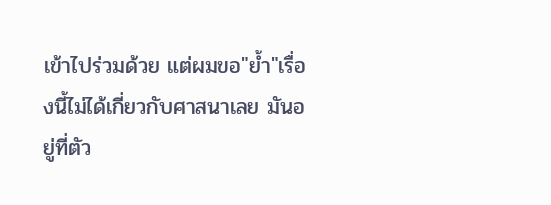เข้าไปร่วมด้วย แต่ผมขอ"ย้ำ"เรื่องนี้ไม่ได้เกี่ยวกับศาสนาเลย มันอยู่ที่ตัว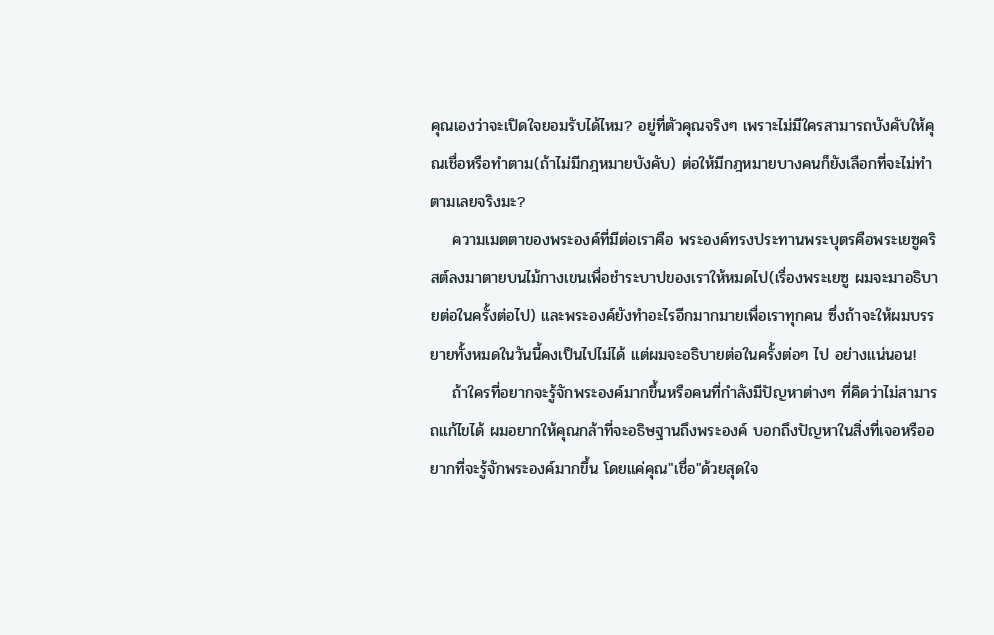คุณเองว่าจะเปิดใจยอมรับได้ไหม? อยู่ที่ตัวคุณจริงๆ เพราะไม่มีใครสามารถบังคับให้คุณเชื่อหรือทำตาม(ถ้าไม่มีกฎหมายบังคับ) ต่อให้มีกฎหมายบางคนก็ยังเลือกที่จะไม่ทำตามเลยจริงมะ?
    ความเมตตาของพระองค์ที่มีต่อเราคือ พระองค์ทรงประทานพระบุตรคือพระเยซูคริสต์ลงมาตายบนไม้กางเขนเพื่อชำระบาปของเราให้หมดไป(เรื่องพระเยซู ผมจะมาอธิบายต่อในครั้งต่อไป) และพระองค์ยังทำอะไรอีกมากมายเพื่อเราทุกคน ซึ่งถ้าจะให้ผมบรรยายทั้งหมดในวันนี้คงเป็นไปไม่ได้ แต่ผมจะอธิบายต่อในครั้งต่อๆ ไป อย่างแน่นอน!
    ถ้าใครที่อยากจะรู้จักพระองค์มากขึ้นหรือคนที่กำลังมีปัญหาต่างๆ ที่คิดว่าไม่สามารถแก้ไขได้ ผมอยากให้คุณกล้าที่จะอธิษฐานถึงพระองค์ บอกถึงปัญหาในสิ่งที่เจอหรืออยากที่จะรู้จักพระองค์มากขึ้น โดยแค่คุณ"เชื่อ"ด้วยสุดใจ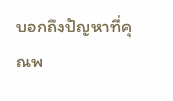บอกถึงปัญหาที่คุณพ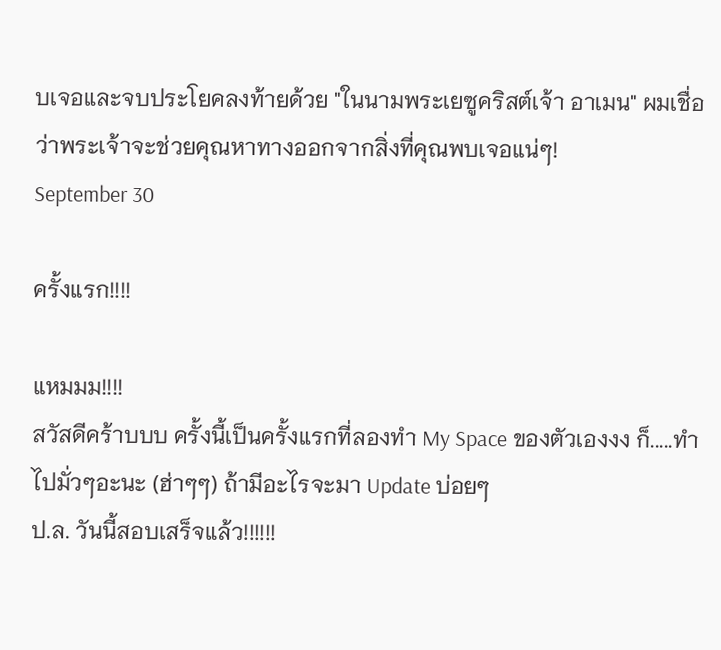บเจอและจบประโยคลงท้ายด้วย "ในนามพระเยซูคริสต์เจ้า อาเมน" ผมเชื่อว่าพระเจ้าจะช่วยคุณหาทางออกจากสิ่งที่คุณพบเจอแน่ๆ!
September 30

ครั้งแรก!!!!

แหมมม!!!!
สวัสดีคร้าบบบ ครั้งนี้เป็นครั้งแรกที่ลองทำ My Space ของตัวเองงง ก็.....ทำไปมั่วๆอะนะ (ฮ่าๆๆ) ถ้ามีอะไรจะมา Update บ่อยๆ
ป.ล. วันนี้สอบเสร็จแล้ว!!!!!!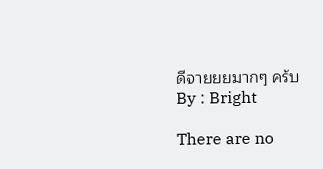ดีจายยยมากๆ คร้บ
By : Bright

There are no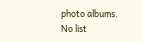photo albums.
No list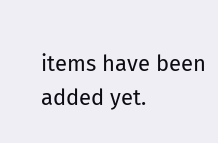items have been added yet.